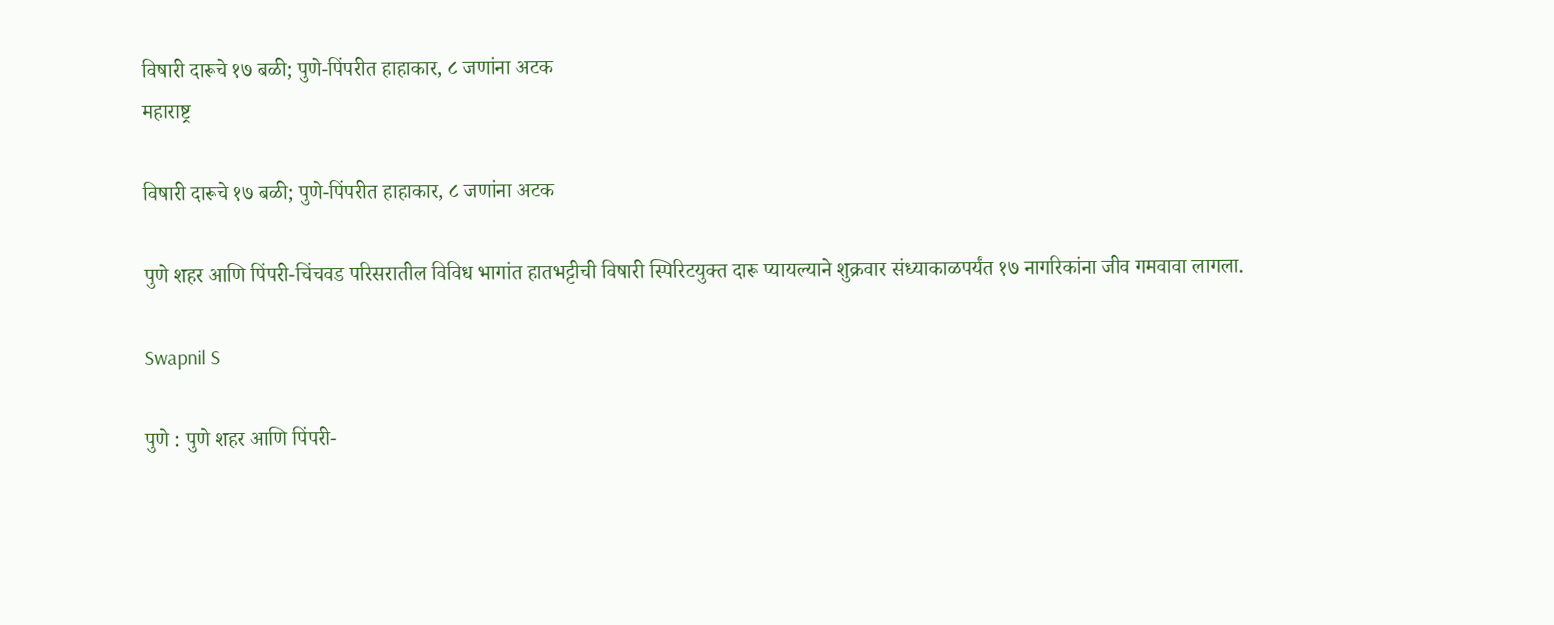विषारी दारूचे १७ बळी; पुणे-पिंपरीत हाहाकार, ८ जणांना अटक
महाराष्ट्र

विषारी दारूचे १७ बळी; पुणे-पिंपरीत हाहाकार, ८ जणांना अटक

पुणे शहर आणि पिंपरी-चिंचवड परिसरातील विविध भागांत हातभट्टीची विषारी स्पिरिटयुक्त दारू प्यायल्याने शुक्रवार संध्याकाळपर्यंत १७ नागरिकांना जीव गमवावा लागला.

Swapnil S

पुणे : पुणे शहर आणि पिंपरी-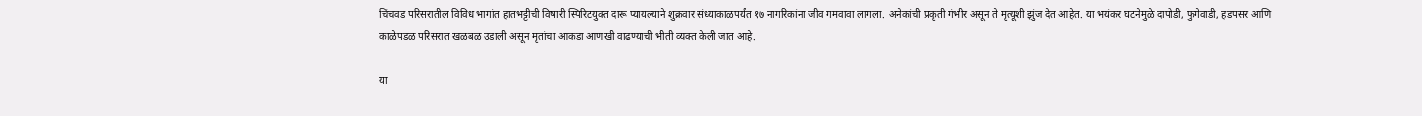चिंचवड परिसरातील विविध भागांत हातभट्टीची विषारी स्पिरिटयुक्त दारू प्यायल्याने शुक्रवार संध्याकाळपर्यंत १७ नागरिकांना जीव गमवावा लागला. अनेकांची प्रकृती गंभीर असून ते मृत्यूशी झुंज देत आहेत. या भयंकर घटनेमुळे दापोडी, फुगेवाडी, हडपसर आणि काळेपडळ परिसरात खळबळ उडाली असून मृतांचा आकडा आणखी वाढण्याची भीती व्यक्त केली जात आहे.

या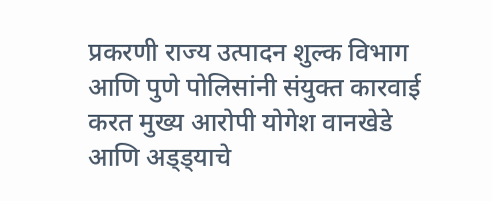प्रकरणी राज्य उत्पादन शुल्क विभाग आणि पुणे पोलिसांनी संयुक्त कारवाई करत मुख्य आरोपी योगेश वानखेडे आणि अड्ड्याचे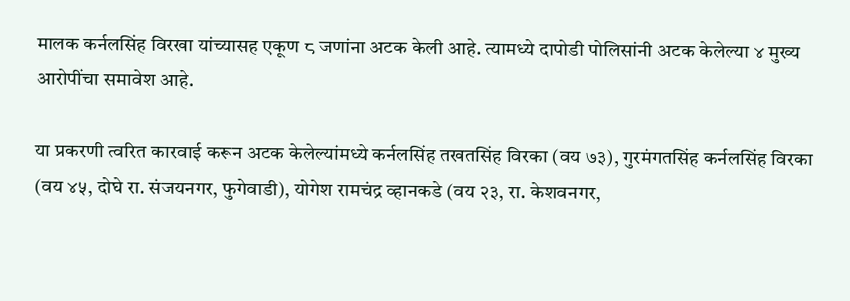मालक कर्नलसिंह विरखा यांच्यासह एकूण ८ जणांना अटक केली आहे. त्यामध्ये दापोडी पोलिसांनी अटक केलेल्या ४ मुख्य आरोपींचा समावेश आहे.

या प्रकरणी त्वरित कारवाई करून अटक केलेल्यांमध्ये कर्नलसिंह तखतसिंह विरका (वय ७३), गुरमंगतसिंह कर्नलसिंह विरका (वय ४५, दोघे रा. संजयनगर, फुगेवाडी), योगेश रामचंद्र व्हानकडे (वय २३, रा. केशवनगर,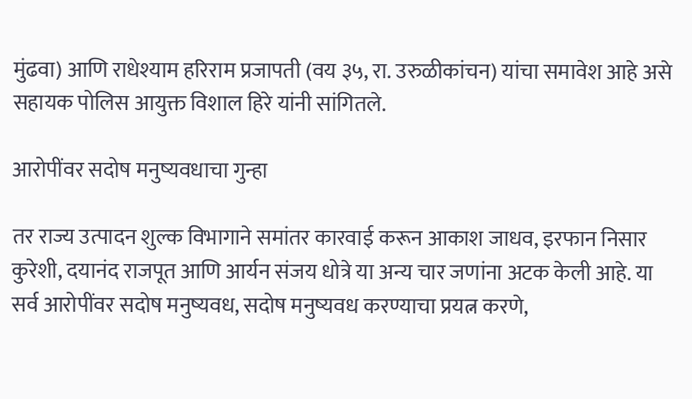मुंढवा) आणि राधेश्याम हरिराम प्रजापती (वय ३५, रा. उरुळीकांचन) यांचा समावेश आहे असे सहायक पोलिस आयुक्त विशाल हिरे यांनी सांगितले.

आरोपींवर सदोष मनुष्यवधाचा गुन्हा

तर राज्य उत्पादन शुल्क विभागाने समांतर कारवाई करून आकाश जाधव, इरफान निसार कुरेशी, दयानंद राजपूत आणि आर्यन संजय धोत्रे या अन्य चार जणांना अटक केली आहे. या सर्व आरोपींवर सदोष मनुष्यवध, सदोष मनुष्यवध करण्याचा प्रयत्न करणे,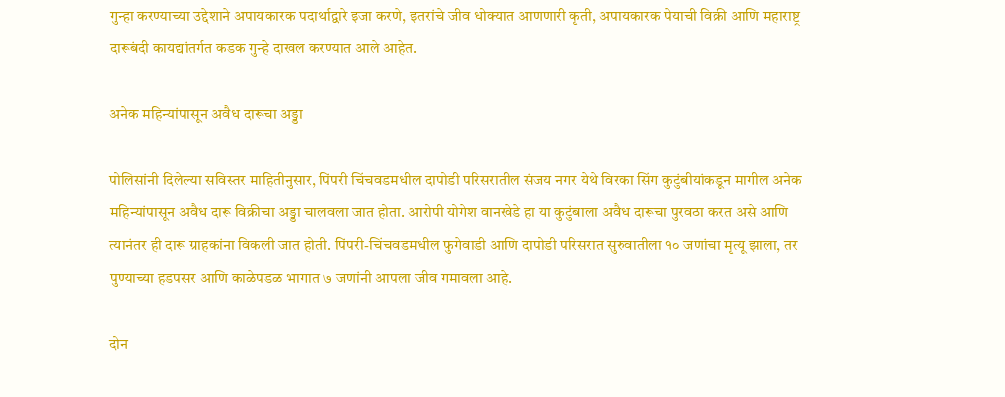गुन्हा करण्याच्या उद्देशाने अपायकारक पदार्थाद्वारे इजा करणे, इतरांचे जीव धोक्यात आणणारी कृती, अपायकारक पेयाची विक्री आणि महाराष्ट्र दारूबंदी कायद्यांतर्गत कडक गुन्हे दाखल करण्यात आले आहेत.

अनेक महिन्यांपासून अवैध दारूचा अड्डा

पोलिसांनी दिलेल्या सविस्तर माहितीनुसार, पिंपरी चिंचवडमधील दापोडी परिसरातील संजय नगर येथे विरका सिंग कुटुंबीयांकडून मागील अनेक महिन्यांपासून अवैध दारू विक्रीचा अड्डा चालवला जात होता. आरोपी योगेश वानखेडे हा या कुटुंबाला अवैध दारूचा पुरवठा करत असे आणि त्यानंतर ही दारू ग्राहकांना विकली जात होती. पिंपरी-चिंचवडमधील फुगेवाडी आणि दापोडी परिसरात सुरुवातीला १० जणांचा मृत्यू झाला, तर पुण्याच्या हडपसर आणि काळेपडळ भागात ७ जणांनी आपला जीव गमावला आहे.

दोन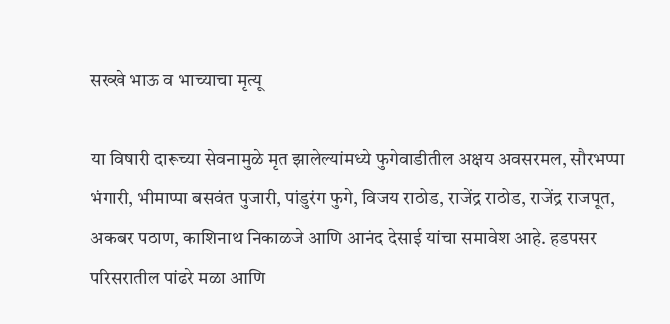सख्खे भाऊ व भाच्याचा मृत्यू

या विषारी दारूच्या सेवनामुळे मृत झालेल्यांमध्ये फुगेवाडीतील अक्षय अवसरमल, सौरभप्पा भंगारी, भीमाप्पा बसवंत पुजारी, पांडुरंग फुगे, विजय राठोड, राजेंद्र राठोड, राजेंद्र राजपूत, अकबर पठाण, काशिनाथ निकाळजे आणि आनंद देसाई यांचा समावेश आहे. हडपसर परिसरातील पांढरे मळा आणि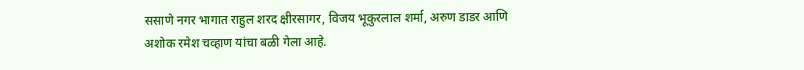ससाणे नगर भागात राहुल शरद क्षीरसागर, विजय भूकुरलाल शर्मा, अरुण डाडर आणि अशोक रमेश चव्हाण यांचा बळी गेला आहे.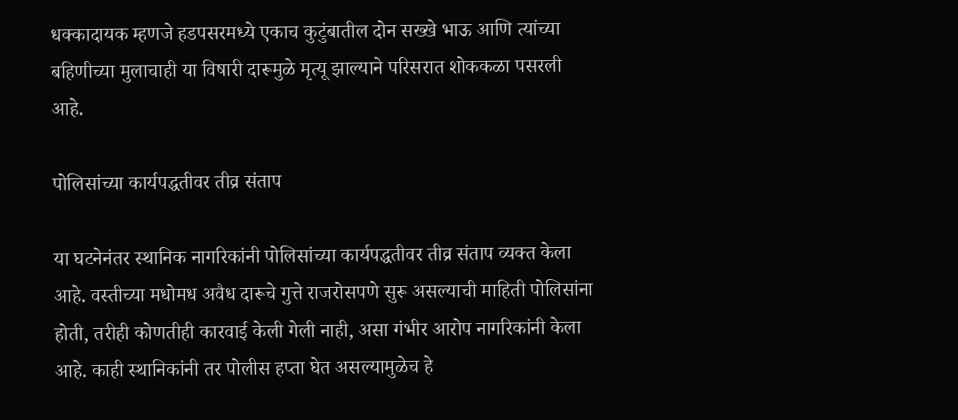धक्कादायक म्हणजे हडपसरमध्ये एकाच कुटुंबातील दोन सख्खे भाऊ आणि त्यांच्या बहिणीच्या मुलाचाही या विषारी दारूमुळे मृत्यू झाल्याने परिसरात शोककळा पसरली आहे.

पोलिसांच्या कार्यपद्धतीवर तीव्र संताप

या घटनेनंतर स्थानिक नागरिकांनी पोलिसांच्या कार्यपद्धतीवर तीव्र संताप व्यक्त केला आहे. वस्तीच्या मधोमध अवैध दारूचे गुत्ते राजरोसपणे सुरू असल्याची माहिती पोलिसांना होती, तरीही कोणतीही कारवाई केली गेली नाही, असा गंभीर आरोप नागरिकांनी केला आहे. काही स्थानिकांनी तर पोलीस हप्ता घेत असल्यामुळेच हे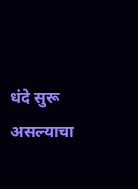धंदे सुरू असल्याचा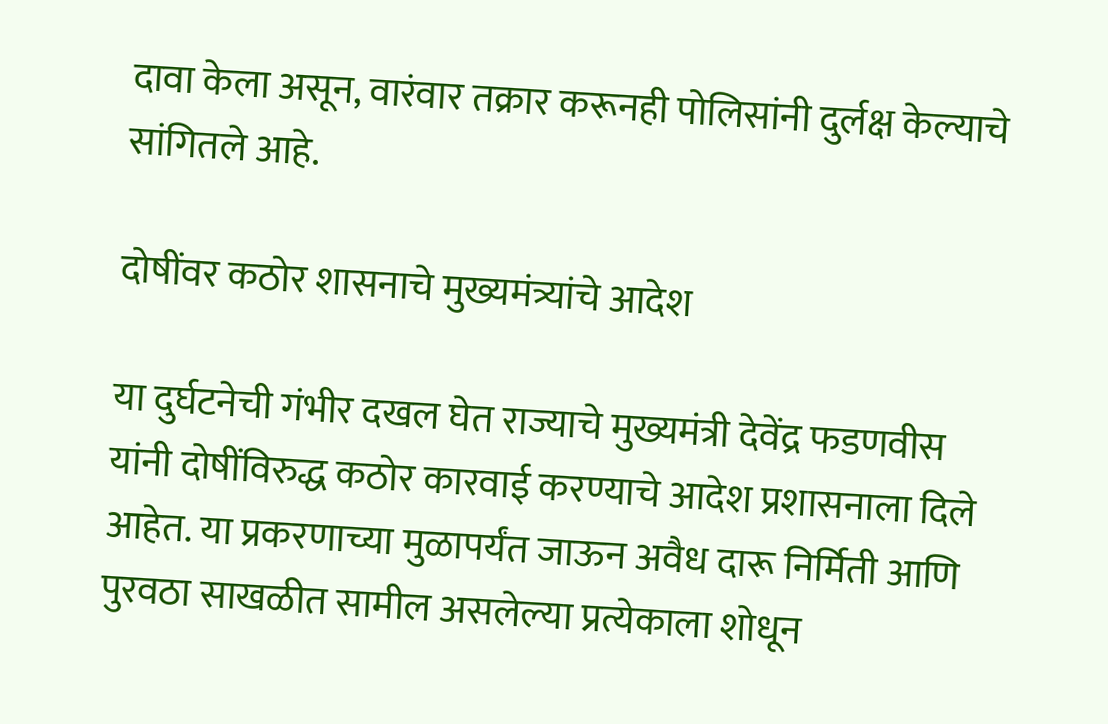दावा केला असून, वारंवार तक्रार करूनही पोलिसांनी दुर्लक्ष केल्याचे सांगितले आहे.

दोषींवर कठोर शासनाचे मुख्यमंत्र्यांचे आदेश

या दुर्घटनेची गंभीर दखल घेत राज्याचे मुख्यमंत्री देवेंद्र फडणवीस यांनी दोषींविरुद्ध कठोर कारवाई करण्याचे आदेश प्रशासनाला दिले आहेत. या प्रकरणाच्या मुळापर्यंत जाऊन अवैध दारू निर्मिती आणि पुरवठा साखळीत सामील असलेल्या प्रत्येकाला शोधून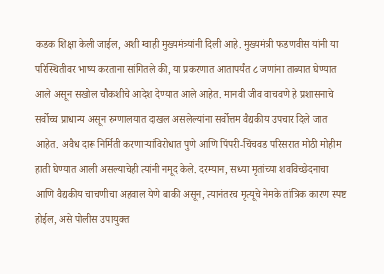कडक शिक्षा केली जाईल, अशी ग्वाही मुख्यमंत्र्यांनी दिली आहे. मुख्यमंत्री फडणवीस यांनी या परिस्थितीवर भाष्य करताना सांगितले की, या प्रकरणात आतापर्यंत ८ जणांना ताब्यात घेण्यात आले असून सखोल चौकशीचे आदेश देण्यात आले आहेत. मानवी जीव वाचवणे हे प्रशासनाचे सर्वोच्च प्राधान्य असून रुग्णालयात दाखल असलेल्यांना सर्वोत्तम वैद्यकीय उपचार दिले जात आहेत. अवैध दारू निर्मिती करणाऱ्यांविरोधात पुणे आणि पिंपरी-चिंचवड परिसरात मोठी मोहीम हाती घेण्यात आली असल्याचेही त्यांनी नमूद केले. दरम्यान, सध्या मृतांच्या शवविच्छेदनाचा आणि वैद्यकीय चाचणीचा अहवाल येणे बाकी असून, त्यानंतरच मृत्यूचे नेमके तांत्रिक कारण स्पष्ट होईल, असे पोलीस उपायुक्त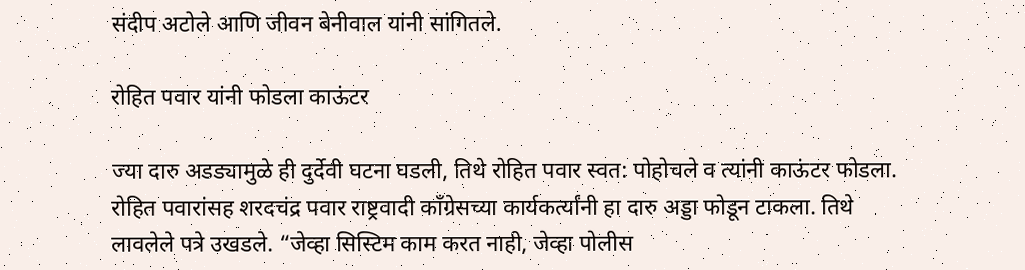संदीप अटोले आणि जीवन बेनीवाल यांनी सांगितले.

रोहित पवार यांनी फोडला काऊंटर

ज्या दारु अडड्यामुळे ही दुर्देवी घटना घडली, तिथे रोहित पवार स्वत: पोहोचले व त्यांनी काऊंटर फोडला. रोहित पवारांसह शरदचंद्र पवार राष्ट्रवादी काँग्रेसच्या कार्यकर्त्यांनी हा दारु अड्डा फोडून टाकला. तिथे लावलेले पत्रे उखडले. “जेव्हा सिस्टिम काम करत नाही, जेव्हा पोलीस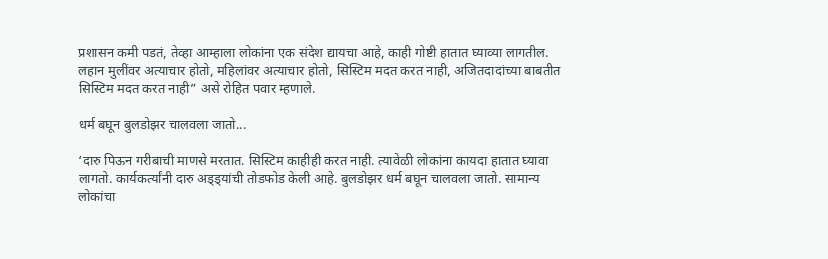प्रशासन कमी पडतं, तेव्हा आम्हाला लोकांना एक संदेश द्यायचा आहे, काही गोष्टी हातात घ्याव्या लागतील. लहान मुलींवर अत्याचार होतो, महिलांवर अत्याचार होतो, सिस्टिम मदत करत नाही, अजितदादांच्या बाबतीत सिस्टिम मदत करत नाही” असे रोहित पवार म्हणाले.

धर्म बघून बुलडोझर चालवला जातो...

‘दारु पिऊन गरीबाची माणसे मरतात. सिस्टिम काहीही करत नाही. त्यावेळी लोकांना कायदा हातात घ्यावा लागतो. कार्यकर्त्यांनी दारु अड्ड्यांची तोडफोड केली आहे. बुलडोझर धर्म बघून चालवला जातो. सामान्य लोकांचा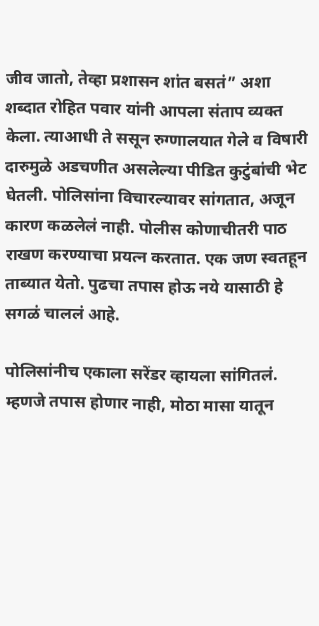जीव जातो, तेव्हा प्रशासन शांत बसतं” अशा शब्दात रोहित पवार यांनी आपला संताप व्यक्त केला. त्याआधी ते ससून रुग्णालयात गेले व विषारी दारुमुळे अडचणीत असलेल्या पीडित कुटुंबांची भेट घेतली. पोलिसांना विचारल्यावर सांगतात, अजून कारण कळलेलं नाही. पोलीस कोणाचीतरी पाठ राखण करण्याचा प्रयत्न करतात. एक जण स्वतहून ताब्यात येतो. पुढचा तपास होऊ नये यासाठी हे सगळं चाललं आहे.

पोलिसांनीच एकाला सरेंडर व्हायला सांगितलं. म्हणजे तपास होणार नाही, मोठा मासा यातून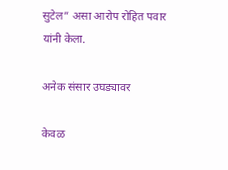सुटेल” असा आरोप रोहित पवार यांनी केला.

अनेक संसार उघड्यावर

केवळ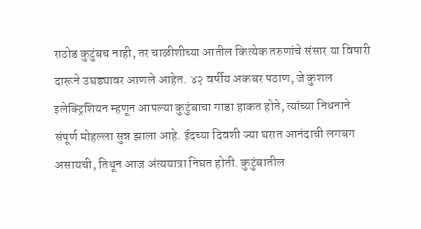राठोड कुटुंबच नाही, तर चाळीशीच्या आतील कित्येक तरुणांचे संसार या विषारी दारूने उघड्यावर आणले आहेत. ४२ वर्षीय अकबर पठाण, जे कुशल इलेक्ट्रिशियन म्हणून आपल्या कुटुंबाचा गाडा हाकत होते, त्यांच्या निधनाने संपूर्ण मोहल्ला सुन्न झाला आहे. ईदच्या दिवशी ज्या घरात आनंदाची लगबग असायची, तिथून आज अंत्ययात्रा निघत होती. कुटुंबातील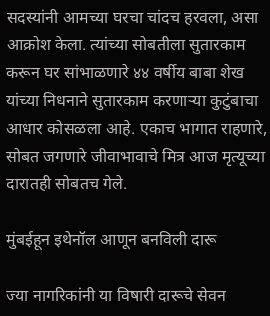सदस्यांनी आमच्या घरचा चांदच हरवला, असा आक्रोश केला. त्यांच्या सोबतीला सुतारकाम करून घर सांभाळणारे ४४ वर्षीय बाबा शेख यांच्या निधनाने सुतारकाम करणाऱ्या कुटुंबाचा आधार कोसळला आहे. एकाच भागात राहणारे, सोबत जगणारे जीवाभावाचे मित्र आज मृत्यूच्या दारातही सोबतच गेले.

मुंबईहून इथेनॉल आणून बनविली दारू

ज्या नागरिकांनी या विषारी दारूचे सेवन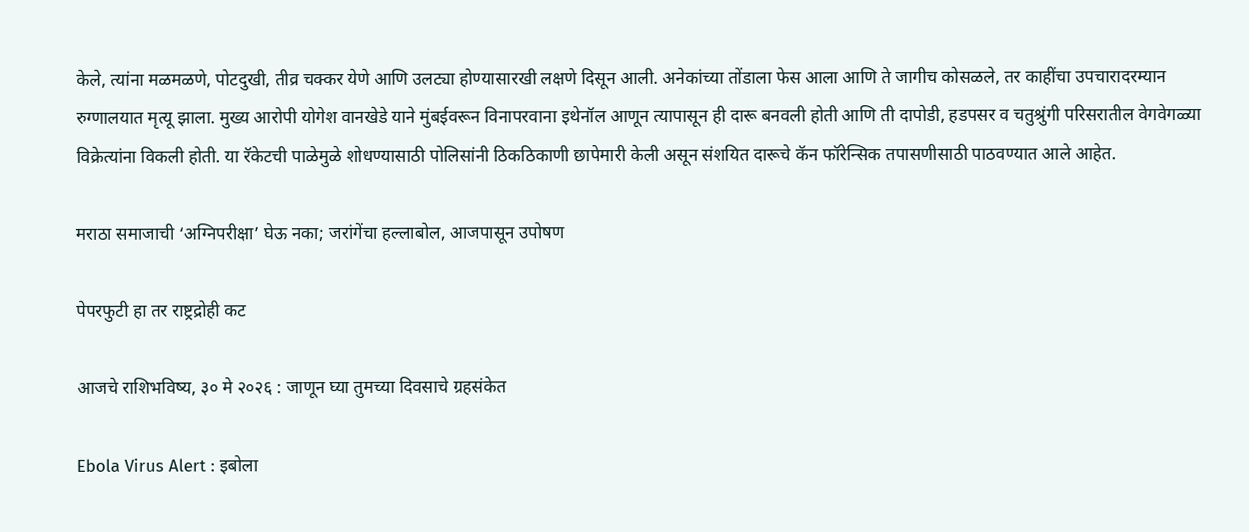केले, त्यांना मळमळणे, पोटदुखी, तीव्र चक्कर येणे आणि उलट्या होण्यासारखी लक्षणे दिसून आली. अनेकांच्या तोंडाला फेस आला आणि ते जागीच कोसळले, तर काहींचा उपचारादरम्यान रुग्णालयात मृत्यू झाला. मुख्य आरोपी योगेश वानखेडे याने मुंबईवरून विनापरवाना इथेनॉल आणून त्यापासून ही दारू बनवली होती आणि ती दापोडी, हडपसर व चतुश्रुंगी परिसरातील वेगवेगळ्या विक्रेत्यांना विकली होती. या रॅकेटची पाळेमुळे शोधण्यासाठी पोलिसांनी ठिकठिकाणी छापेमारी केली असून संशयित दारूचे कॅन फॉरेन्सिक तपासणीसाठी पाठवण्यात आले आहेत.

मराठा समाजाची ‘अग्निपरीक्षा’ घेऊ नका; जरांगेंचा हल्लाबोल, आजपासून उपोषण

पेपरफुटी हा तर राष्ट्रद्रोही कट

आजचे राशिभविष्य, ३० मे २०२६ : जाणून घ्या तुमच्या दिवसाचे ग्रहसंकेत

Ebola Virus Alert : इबोला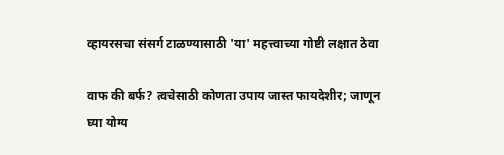व्हायरसचा संसर्ग टाळण्यासाठी 'या' महत्त्वाच्या गोष्टी लक्षात ठेवा

वाफ की बर्फ? त्वचेसाठी कोणता उपाय जास्त फायदेशीर; जाणून घ्या योग्य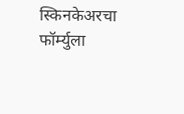स्किनकेअरचा फॉर्म्युला